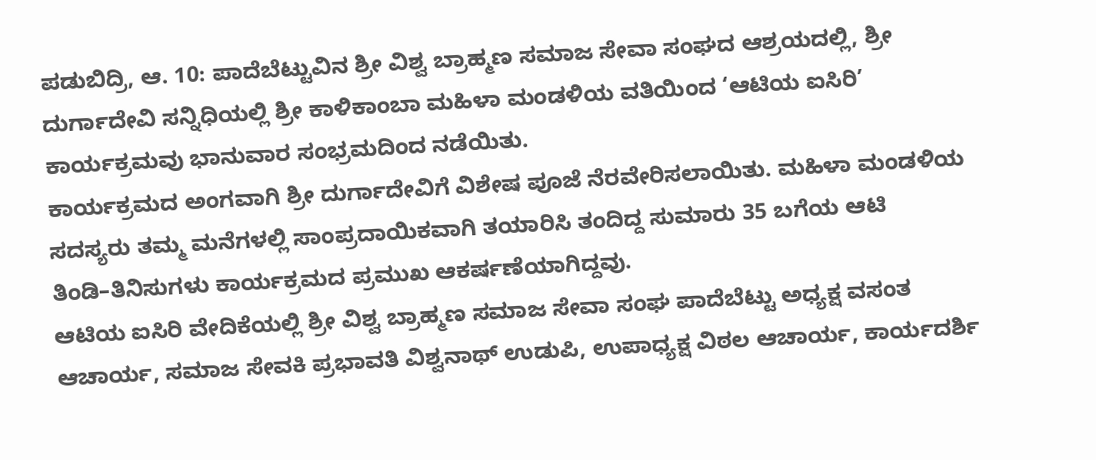ಪಡುಬಿದ್ರಿ, ಆ. 10: ಪಾದೆಬೆಟ್ಟುವಿನ ಶ್ರೀ ವಿಶ್ವ ಬ್ರಾಹ್ಮಣ ಸಮಾಜ ಸೇವಾ ಸಂಘದ ಆಶ್ರಯದಲ್ಲಿ, ಶ್ರೀ ದುರ್ಗಾದೇವಿ ಸನ್ನಿಧಿಯಲ್ಲಿ ಶ್ರೀ ಕಾಳಿಕಾಂಬಾ ಮಹಿಳಾ ಮಂಡಳಿಯ ವತಿಯಿಂದ ‘ಆಟಿಯ ಐಸಿರಿ’ ಕಾರ್ಯಕ್ರಮವು ಭಾನುವಾರ ಸಂಭ್ರಮದಿಂದ ನಡೆಯಿತು.
ಕಾರ್ಯಕ್ರಮದ ಅಂಗವಾಗಿ ಶ್ರೀ ದುರ್ಗಾದೇವಿಗೆ ವಿಶೇಷ ಪೂಜೆ ನೆರವೇರಿಸಲಾಯಿತು. ಮಹಿಳಾ ಮಂಡಳಿಯ ಸದಸ್ಯರು ತಮ್ಮ ಮನೆಗಳಲ್ಲಿ ಸಾಂಪ್ರದಾಯಿಕವಾಗಿ ತಯಾರಿಸಿ ತಂದಿದ್ದ ಸುಮಾರು 35 ಬಗೆಯ ಆಟಿ ತಿಂಡಿ–ತಿನಿಸುಗಳು ಕಾರ್ಯಕ್ರಮದ ಪ್ರಮುಖ ಆಕರ್ಷಣೆಯಾಗಿದ್ದವು.
ಆಟಿಯ ಐಸಿರಿ ವೇದಿಕೆಯಲ್ಲಿ ಶ್ರೀ ವಿಶ್ವ ಬ್ರಾಹ್ಮಣ ಸಮಾಜ ಸೇವಾ ಸಂಘ ಪಾದೆಬೆಟ್ಟು ಅಧ್ಯಕ್ಷ ವಸಂತ ಆಚಾರ್ಯ, ಸಮಾಜ ಸೇವಕಿ ಪ್ರಭಾವತಿ ವಿಶ್ವನಾಥ್ ಉಡುಪಿ, ಉಪಾಧ್ಯಕ್ಷ ವಿಠಲ ಆಚಾರ್ಯ, ಕಾರ್ಯದರ್ಶಿ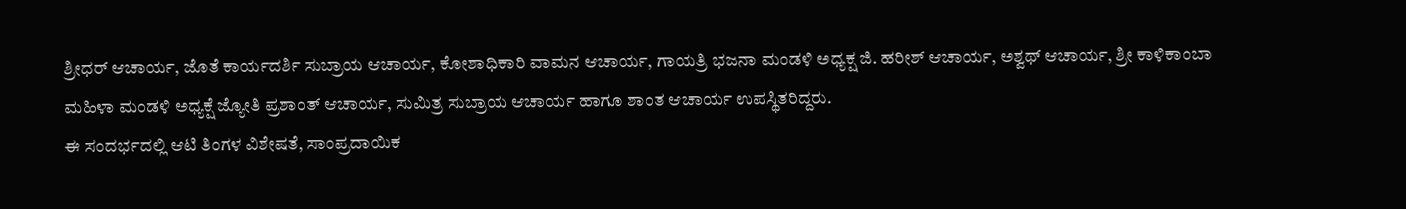ಶ್ರೀಧರ್ ಆಚಾರ್ಯ, ಜೊತೆ ಕಾರ್ಯದರ್ಶಿ ಸುಬ್ರಾಯ ಆಚಾರ್ಯ, ಕೋಶಾಧಿಕಾರಿ ವಾಮನ ಆಚಾರ್ಯ, ಗಾಯತ್ರಿ ಭಜನಾ ಮಂಡಳಿ ಅಧ್ಯಕ್ಷ ಜಿ. ಹರೀಶ್ ಆಚಾರ್ಯ, ಅಶ್ವಥ್ ಆಚಾರ್ಯ, ಶ್ರೀ ಕಾಳಿಕಾಂಬಾ ಮಹಿಳಾ ಮಂಡಳಿ ಅಧ್ಯಕ್ಷೆ ಜ್ಯೋತಿ ಪ್ರಶಾಂತ್ ಆಚಾರ್ಯ, ಸುಮಿತ್ರ ಸುಬ್ರಾಯ ಆಚಾರ್ಯ ಹಾಗೂ ಶಾಂತ ಆಚಾರ್ಯ ಉಪಸ್ಥಿತರಿದ್ದರು.
ಈ ಸಂದರ್ಭದಲ್ಲಿ ಆಟಿ ತಿಂಗಳ ವಿಶೇಷತೆ, ಸಾಂಪ್ರದಾಯಿಕ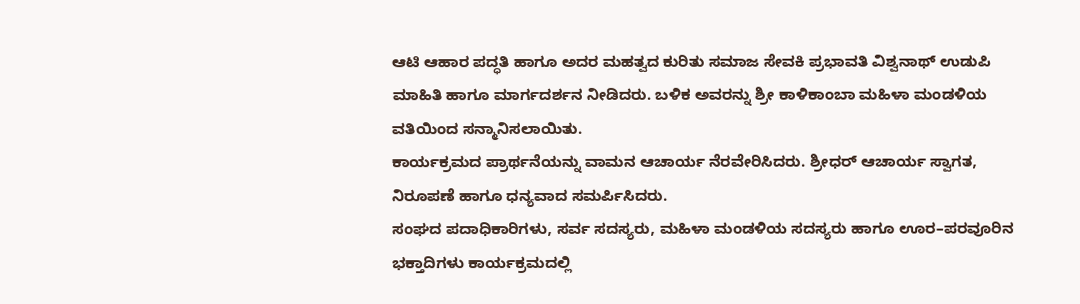ಆಟಿ ಆಹಾರ ಪದ್ಧತಿ ಹಾಗೂ ಅದರ ಮಹತ್ವದ ಕುರಿತು ಸಮಾಜ ಸೇವಕಿ ಪ್ರಭಾವತಿ ವಿಶ್ವನಾಥ್ ಉಡುಪಿ ಮಾಹಿತಿ ಹಾಗೂ ಮಾರ್ಗದರ್ಶನ ನೀಡಿದರು. ಬಳಿಕ ಅವರನ್ನು ಶ್ರೀ ಕಾಳಿಕಾಂಬಾ ಮಹಿಳಾ ಮಂಡಳಿಯ ವತಿಯಿಂದ ಸನ್ಮಾನಿಸಲಾಯಿತು.
ಕಾರ್ಯಕ್ರಮದ ಪ್ರಾರ್ಥನೆಯನ್ನು ವಾಮನ ಆಚಾರ್ಯ ನೆರವೇರಿಸಿದರು. ಶ್ರೀಧರ್ ಆಚಾರ್ಯ ಸ್ವಾಗತ, ನಿರೂಪಣೆ ಹಾಗೂ ಧನ್ಯವಾದ ಸಮರ್ಪಿಸಿದರು.
ಸಂಘದ ಪದಾಧಿಕಾರಿಗಳು, ಸರ್ವ ಸದಸ್ಯರು, ಮಹಿಳಾ ಮಂಡಳಿಯ ಸದಸ್ಯರು ಹಾಗೂ ಊರ–ಪರವೂರಿನ ಭಕ್ತಾದಿಗಳು ಕಾರ್ಯಕ್ರಮದಲ್ಲಿ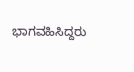ಭಾಗವಹಿಸಿದ್ದರು